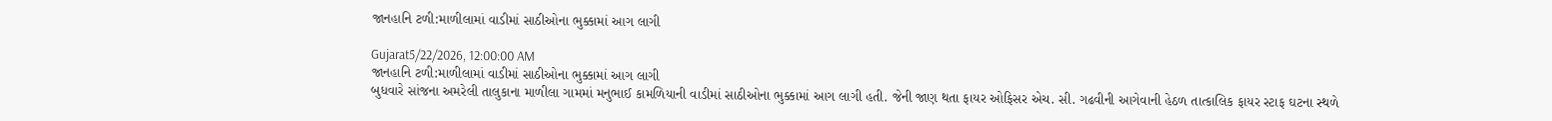જાનહાનિ ટળી:માળીલામાં વાડીમાં સાઠીઓના ભુક્કામાં આગ લાગી

Gujarat5/22/2026, 12:00:00 AM
જાનહાનિ ટળી:માળીલામાં વાડીમાં સાઠીઓના ભુક્કામાં આગ લાગી
બુધવારે સાંજના અમરેલી તાલુકાના માળીલા ગામમાં મનુભાઈ કામળિયાની વાડીમાં સાઠીઓના ભુક્કામાં આગ લાગી હતી. જેની જાણ થતા ફાયર ઓફિસર એચ. સી. ગઢવીની આગેવાની હેઠળ તાત્કાલિક ફાયર સ્ટાફ ઘટના સ્થળે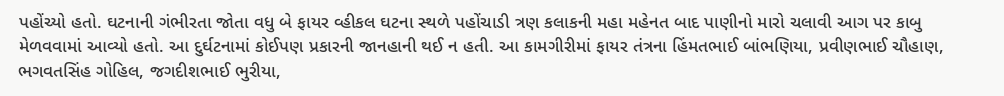પહોંચ્યો હતો. ઘટનાની ગંભીરતા જોતા વધુ બે ફાયર વ્હીકલ ઘટના સ્થળે પહોંચાડી ત્રણ કલાકની મહા મહેનત બાદ પાણીનો મારો ચલાવી આગ પર કાબુ મેળવવામાં આવ્યો હતો. આ દુર્ઘટનામાં કોઈપણ પ્રકારની જાનહાની થઈ ન હતી. આ કામગીરીમાં ફાયર તંત્રના હિંમતભાઈ બાંભણિયા, પ્રવીણભાઈ ચૌહાણ, ભગવતસિંહ ગોહિલ, જગદીશભાઈ ભુરીયા,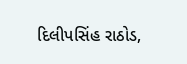દિલીપસિંહ રાઠોડ,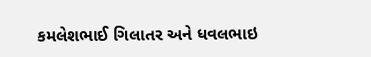કમલેશભાઈ ગિલાતર અને ધવલભાઇ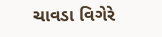ચાવડા વિગેરે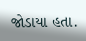જોડાયા હતા.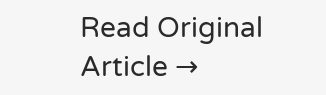Read Original Article →